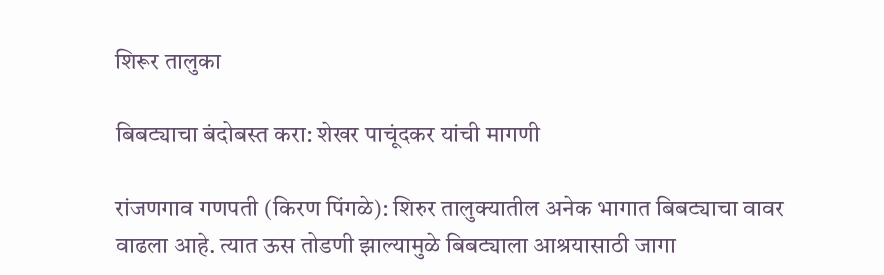शिरूर तालुका

बिबट्याचा बंदोबस्त करा: शेखर पाचूंदकर यांची मागणी

रांजणगाव गणपती (किरण पिंगळे): शिरुर तालुक्यातील अनेक भागात बिबट्याचा वावर वाढला आहे. त्यात ऊस तोडणी झाल्यामुळे बिबट्याला आश्रयासाठी जागा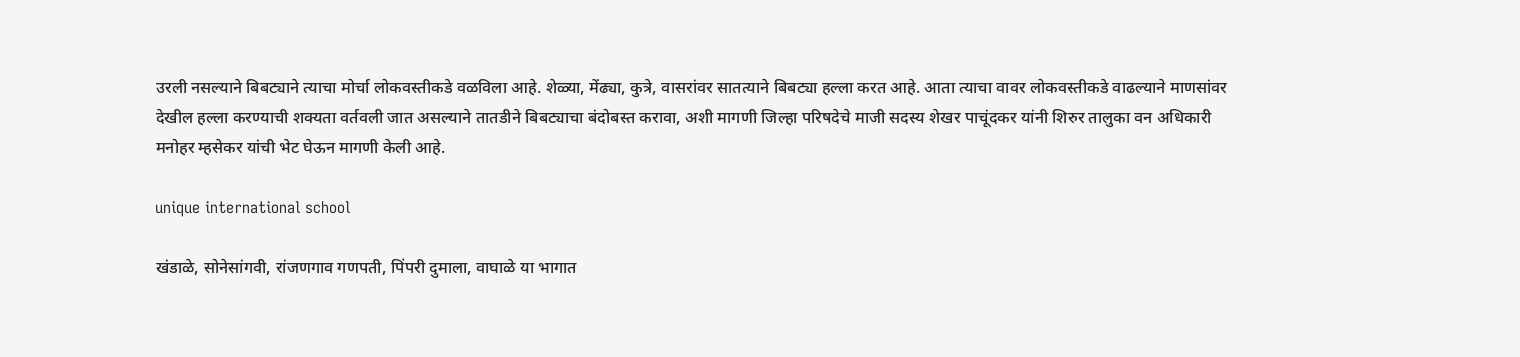उरली नसल्याने बिबट्याने त्याचा मोर्चा लोकवस्तीकडे वळविला आहे. शेळ्या, मेंढ्या, कुत्रे, वासरांवर सातत्याने बिबट्या हल्ला करत आहे. आता त्याचा वावर लोकवस्तीकडे वाढल्याने माणसांवर देखील हल्ला करण्याची शक्यता वर्तवली जात असल्याने तातडीने बिबट्याचा बंदोबस्त करावा, अशी मागणी जिल्हा परिषदेचे माजी सदस्य शेखर पाचूंदकर यांनी शिरुर तालुका वन अधिकारी मनोहर म्हसेकर यांची भेट घेऊन मागणी केली आहे.

unique international school

खंडाळे, सोनेसांगवी, रांजणगाव गणपती, पिंपरी दुमाला, वाघाळे या भागात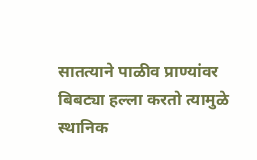सातत्याने पाळीव प्राण्यांवर बिबट्या हल्ला करतो त्यामुळे स्थानिक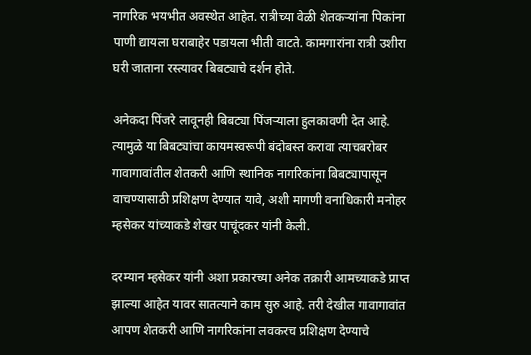नागरिक भयभीत अवस्थेत आहेत. रात्रीच्या वेळी शेतकऱ्यांना पिकांना पाणी द्यायला घराबाहेर पडायला भीती वाटते. कामगारांना रात्री उशीरा घरी जाताना रस्त्यावर बिबट्याचे दर्शन होते.

अनेकदा पिंजरे लावूनही बिबट्या पिंजऱ्याला हुलकावणी देत आहे. त्यामुळे या बिबट्यांचा कायमस्वरूपी बंदोबस्त करावा त्याचबरोबर गावागावांतील शेतकरी आणि स्थानिक नागरिकांना बिबट्यापासून वाचण्यासाठी प्रशिक्षण देण्यात यावे, अशी मागणी वनाधिकारी मनोहर म्हसेकर यांच्याकडे शेखर पाचूंदकर यांनी केली.

दरम्यान म्हसेकर यांनी अशा प्रकारच्या अनेक तक्रारी आमच्याकडे प्राप्त झाल्या आहेत यावर सातत्याने काम सुरु आहे. तरी देखील गावागावांत आपण शेतकरी आणि नागरिकांना लवकरच प्रशिक्षण देण्याचे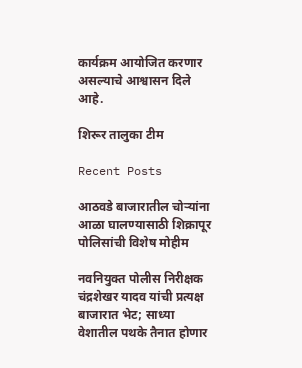कार्यक्रम आयोजित करणार असल्याचे आश्वासन दिले आहे.

शिरूर तालुका टीम

Recent Posts

आठवडे बाजारातील चोऱ्यांना आळा घालण्यासाठी शिक्रापूर पोलिसांची विशेष मोहीम

नवनियुक्त पोलीस निरीक्षक चंद्रशेखर यादव यांची प्रत्यक्ष बाजारात भेट; साध्या वेशातील पथके तैनात होणार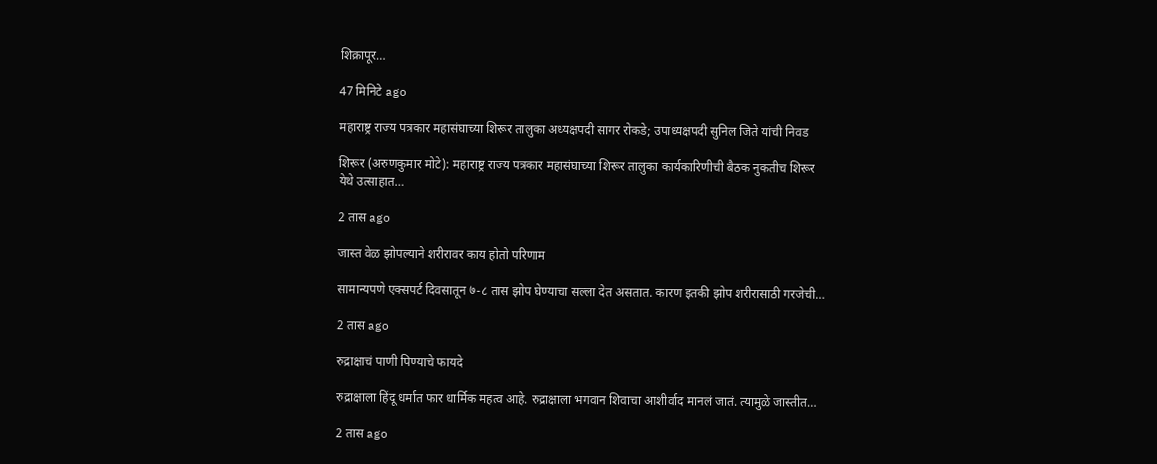शिक्रापूर…

47 मिनिटे ago

महाराष्ट्र राज्य पत्रकार महासंघाच्या शिरूर तालुका अध्यक्षपदी सागर रोकडे; उपाध्यक्षपदी सुनिल जिते यांची निवड

शिरूर (अरुणकुमार मोटे): महाराष्ट्र राज्य पत्रकार महासंघाच्या शिरूर तालुका कार्यकारिणीची बैठक नुकतीच शिरूर येथे उत्साहात…

2 तास ago

जास्त वेळ झोपल्याने शरीरावर काय होतो परिणाम

सामान्यपणे एक्सपर्ट दिवसातून ७-८ तास झोप घेण्याचा सल्ला देत असतात. कारण इतकी झोप शरीरासाठी गरजेची…

2 तास ago

रुद्राक्षाचं पाणी पिण्याचे फायदे

रुद्राक्षाला हिंदू धर्मात फार धार्मिक महत्व आहे. रुद्राक्षाला भगवान शिवाचा आशीर्वाद मानलं जातं. त्यामुळे जास्तीत…

2 तास ago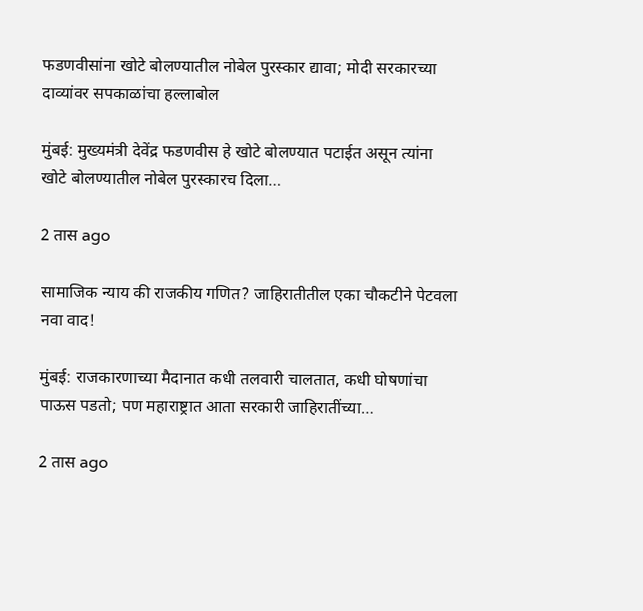फडणवीसांना खोटे बोलण्यातील नोबेल पुरस्कार द्यावा; मोदी सरकारच्या दाव्यांवर सपकाळांचा हल्लाबोल

मुंबई: मुख्यमंत्री देवेंद्र फडणवीस हे खोटे बोलण्यात पटाईत असून त्यांना खोटे बोलण्यातील नोबेल पुरस्कारच दिला…

2 तास ago

सामाजिक न्याय की राजकीय गणित? जाहिरातीतील एका चौकटीने पेटवला नवा वाद!

मुंबई: राजकारणाच्या मैदानात कधी तलवारी चालतात, कधी घोषणांचा पाऊस पडतो; पण महाराष्ट्रात आता सरकारी जाहिरातींच्या…

2 तास ago